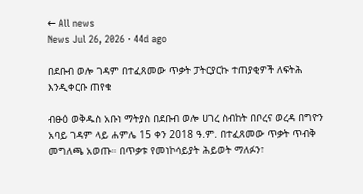← All news
News Jul 26, 2026 · 44d ago

በደቡብ ወሎ ገዳም በተፈጸመው ጥቃት ፓትርያርኩ ተጠያቂዎች ለፍትሕ እንዲቀርቡ ጠየቁ

ብፁዕ ወቅዱስ አቡነ ማትያስ በደቡብ ወሎ ሀገረ ስብከት በቦረና ወረዳ በግዮን አባይ ገዳም ላይ ሐምሌ 15 ቀን 2018 ዓ.ም. በተፈጸመው ጥቃት ጥብቅ መግለጫ አወጡ። በጥቃቱ የመነኮሳይያት ሕይወት ማለፉን፣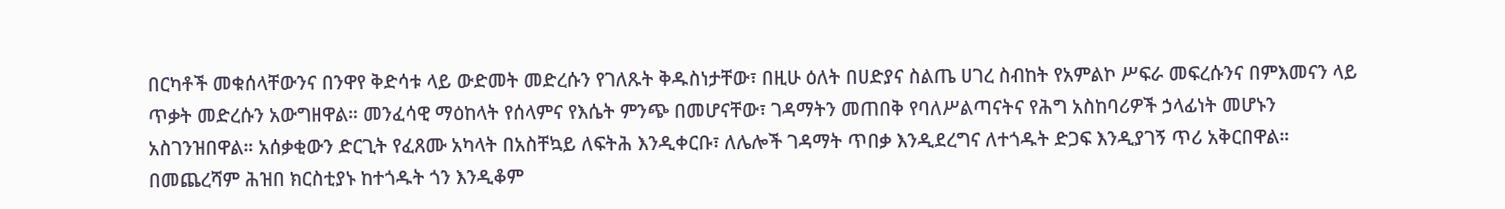በርካቶች መቁሰላቸውንና በንዋየ ቅድሳቱ ላይ ውድመት መድረሱን የገለጹት ቅዱስነታቸው፣ በዚሁ ዕለት በሀድያና ስልጤ ሀገረ ስብከት የአምልኮ ሥፍራ መፍረሱንና በምእመናን ላይ ጥቃት መድረሱን አውግዘዋል። መንፈሳዊ ማዕከላት የሰላምና የእሴት ምንጭ በመሆናቸው፣ ገዳማትን መጠበቅ የባለሥልጣናትና የሕግ አስከባሪዎች ኃላፊነት መሆኑን አስገንዝበዋል። አሰቃቂውን ድርጊት የፈጸሙ አካላት በአስቸኳይ ለፍትሕ እንዲቀርቡ፣ ለሌሎች ገዳማት ጥበቃ እንዲደረግና ለተጎዱት ድጋፍ እንዲያገኝ ጥሪ አቅርበዋል። በመጨረሻም ሕዝበ ክርስቲያኑ ከተጎዱት ጎን እንዲቆም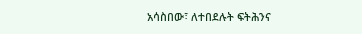አሳስበው፣ ለተበደሉት ፍትሕንና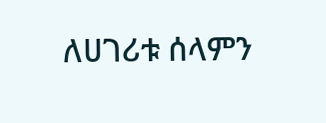ለሀገሪቱ ሰላምን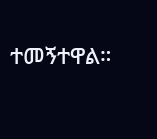ተመኝተዋል።